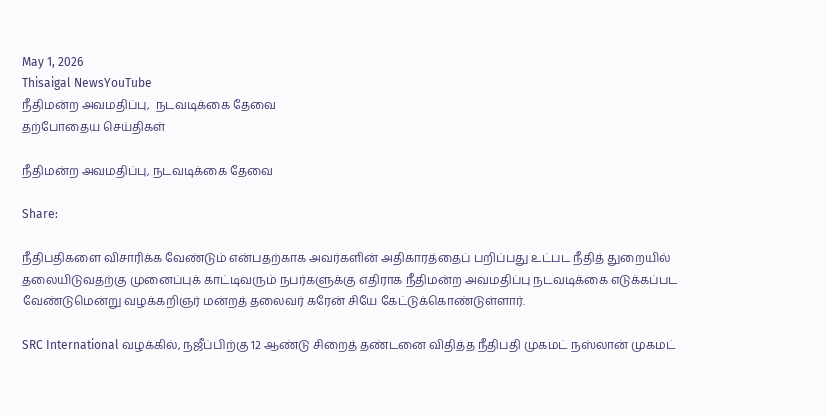May 1, 2026
Thisaigal NewsYouTube
நீதிமன்ற அவமதிப்பு,  நடவடிக்கை தேவை
தற்போதைய செய்திகள்

நீதிமன்ற அவமதிப்பு, நடவடிக்கை தேவை

Share:

நீதிபதிகளை விசாரிக்க வேண்டும் என்பதற்காக அவர்களின் அதிகாரத்தைப் பறிப்பது உட்பட நீதித் துறையில் தலையிடுவதற்கு முனைப்புக் காட்டிவரும் நபர்களுக்கு எதிராக நீதிமன்ற அவமதிப்பு நடவடிக்கை எடுக்கப்பட வேண்டுமென்று வழக்கறிஞர் மன்றத் தலைவர் கரேன் சியே கேட்டுக்கொண்டுள்ளார்.

SRC International வழக்கில், நஜீப்பிற்கு 12 ஆண்டு சிறைத் தண்டனை விதித்த நீதிபதி முகமட் நஸ்லான் முகமட்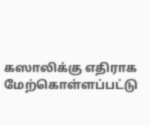கஸாலிக்கு எதிராக மேற்கொள்ளப்பட்டு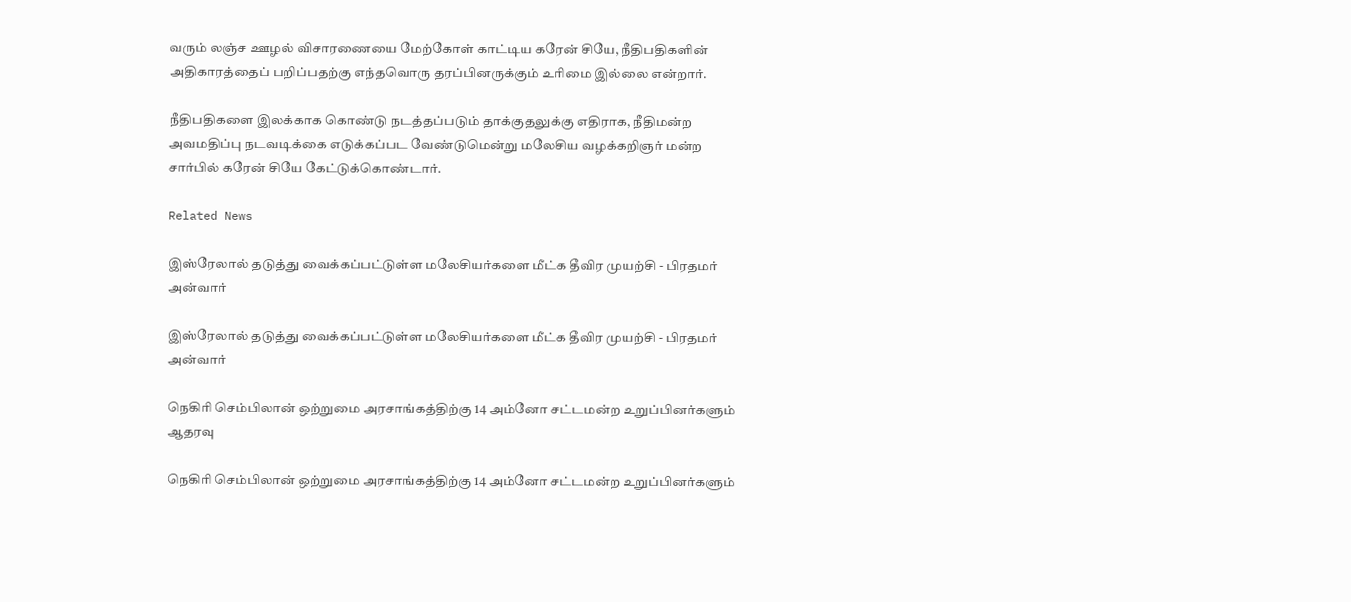வரும் லஞ்ச ஊழல் விசாரணையை மேற்கோள் காட்டிய கரேன் சியே, நீதிபதிகளின் அதிகாரத்தைப் பறிப்பதற்கு எந்தவொரு தரப்பினருக்கும் உரிமை இல்லை என்றார்.

நீதிபதிகளை இலக்காக கொண்டு நடத்தப்படும் தாக்குதலுக்கு எதிராக, நீதிமன்ற அவமதிப்பு நடவடிக்கை எடுக்கப்பட வேண்டுமென்று மலேசிய வழக்கறிஞர் மன்ற சார்பில் கரேன் சியே கேட்டுக்கொண்டார்.

Related News

இஸ்ரேலால் தடுத்து வைக்கப்பட்டுள்ள மலேசியர்களை மீட்க தீவிர முயற்சி - பிரதமர் அன்வார்

இஸ்ரேலால் தடுத்து வைக்கப்பட்டுள்ள மலேசியர்களை மீட்க தீவிர முயற்சி - பிரதமர் அன்வார்

நெகிரி செம்பிலான் ஒற்றுமை அரசாங்கத்திற்கு 14 அம்னோ சட்டமன்ற உறுப்பினர்களும் ஆதரவு

நெகிரி செம்பிலான் ஒற்றுமை அரசாங்கத்திற்கு 14 அம்னோ சட்டமன்ற உறுப்பினர்களும்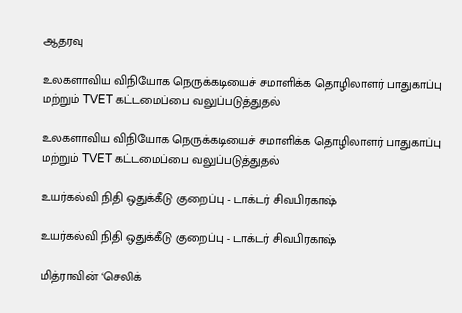ஆதரவு

உலகளாவிய விநியோக நெருக்கடியைச் சமாளிக்க தொழிலாளர் பாதுகாப்பு மற்றும் TVET கட்டமைப்பை வலுப்படுத்துதல்

உலகளாவிய விநியோக நெருக்கடியைச் சமாளிக்க தொழிலாளர் பாதுகாப்பு மற்றும் TVET கட்டமைப்பை வலுப்படுத்துதல்

உயர்கல்வி நிதி ஒதுக்கீடு குறைப்பு - டாக்டர் சிவபிரகாஷ்

உயர்கல்வி நிதி ஒதுக்கீடு குறைப்பு - டாக்டர் சிவபிரகாஷ்

மித்ராவின் ‘செலிக்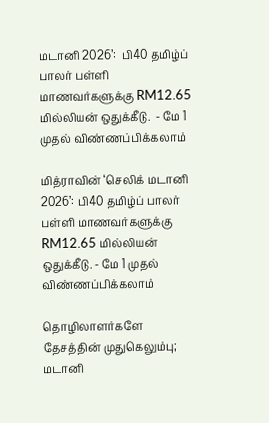மடானி 2026’:  பி40 தமிழ்ப் பாலர் பள்ளி மாணவர்களுக்கு RM12.65 மில்லியன் ஒதுக்கீடு.  - மே 1 முதல் விண்ணப்பிக்கலாம்

மித்ராவின் ‘செலிக் மடானி 2026’: பி40 தமிழ்ப் பாலர் பள்ளி மாணவர்களுக்கு RM12.65 மில்லியன் ஒதுக்கீடு. - மே 1 முதல் விண்ணப்பிக்கலாம்

தொழிலாளர்களே தேசத்தின் முதுகெலும்பு; மடானி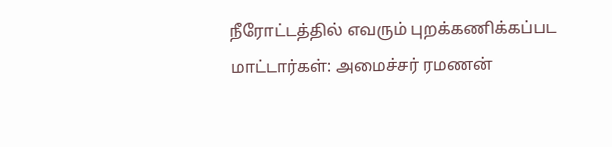நீரோட்டத்தில் எவரும் புறக்கணிக்கப்பட மாட்டார்கள்: அமைச்சர் ரமணன்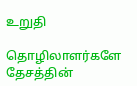உறுதி

தொழிலாளர்களே தேசத்தின்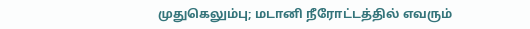முதுகெலும்பு; மடானி நீரோட்டத்தில் எவரும்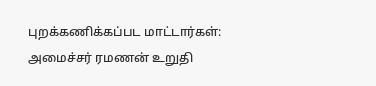புறக்கணிக்கப்பட மாட்டார்கள்: அமைச்சர் ரமணன் உறுதி